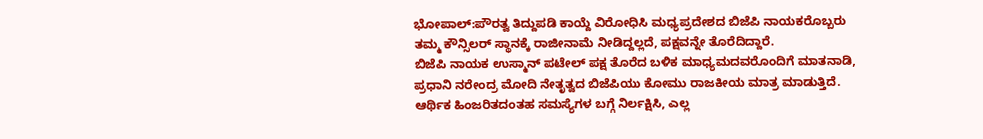ಭೋಪಾಲ್:ಪೌರತ್ವ ತಿದ್ದುಪಡಿ ಕಾಯ್ದೆ ವಿರೋಧಿಸಿ ಮಧ್ಯಪ್ರದೇಶದ ಬಿಜೆಪಿ ನಾಯಕರೊಬ್ಬರು ತಮ್ಮ ಕೌನ್ಸಿಲರ್ ಸ್ಥಾನಕ್ಕೆ ರಾಜೀನಾಮೆ ನೀಡಿದ್ದಲ್ಲದೆ, ಪಕ್ಷವನ್ನೇ ತೊರೆದಿದ್ದಾರೆ.
ಬಿಜೆಪಿ ನಾಯಕ ಉಸ್ಮಾನ್ ಪಟೇಲ್ ಪಕ್ಷ ತೊರೆದ ಬಳಿಕ ಮಾಧ್ಯಮದವರೊಂದಿಗೆ ಮಾತನಾಡಿ, ಪ್ರಧಾನಿ ನರೇಂದ್ರ ಮೋದಿ ನೇತೃತ್ವದ ಬಿಜೆಪಿಯು ಕೋಮು ರಾಜಕೀಯ ಮಾತ್ರ ಮಾಡುತ್ತಿದೆ. ಆರ್ಥಿಕ ಹಿಂಜರಿತದಂತಹ ಸಮಸ್ಯೆಗಳ ಬಗ್ಗೆ ನಿರ್ಲಕ್ಷಿಸಿ, ಎಲ್ಲ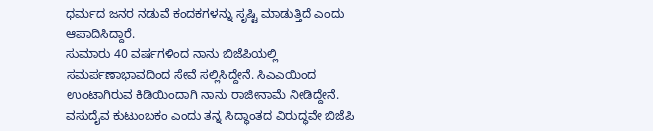ಧರ್ಮದ ಜನರ ನಡುವೆ ಕಂದಕಗಳನ್ನು ಸೃಷ್ಟಿ ಮಾಡುತ್ತಿದೆ ಎಂದು ಆಪಾದಿಸಿದ್ದಾರೆ.
ಸುಮಾರು 40 ವರ್ಷಗಳಿಂದ ನಾನು ಬಿಜೆಪಿಯಲ್ಲಿ ಸಮರ್ಪಣಾಭಾವದಿಂದ ಸೇವೆ ಸಲ್ಲಿಸಿದ್ದೇನೆ. ಸಿಎಎಯಿಂದ ಉಂಟಾಗಿರುವ ಕಿಡಿಯಿಂದಾಗಿ ನಾನು ರಾಜೀನಾಮೆ ನೀಡಿದ್ದೇನೆ. ವಸುದೈವ ಕುಟುಂಬಕಂ ಎಂದು ತನ್ನ ಸಿದ್ಧಾಂತದ ವಿರುದ್ಧವೇ ಬಿಜೆಪಿ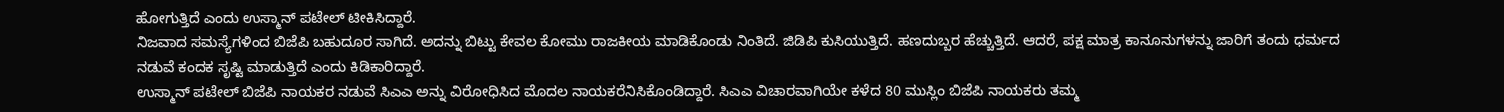ಹೋಗುತ್ತಿದೆ ಎಂದು ಉಸ್ಮಾನ್ ಪಟೇಲ್ ಟೀಕಿಸಿದ್ದಾರೆ.
ನಿಜವಾದ ಸಮಸ್ಯೆಗಳಿಂದ ಬಿಜೆಪಿ ಬಹುದೂರ ಸಾಗಿದೆ. ಅದನ್ನು ಬಿಟ್ಟು ಕೇವಲ ಕೋಮು ರಾಜಕೀಯ ಮಾಡಿಕೊಂಡು ನಿಂತಿದೆ. ಜಿಡಿಪಿ ಕುಸಿಯುತ್ತಿದೆ. ಹಣದುಬ್ಬರ ಹೆಚ್ಚುತ್ತಿದೆ. ಆದರೆ, ಪಕ್ಷ ಮಾತ್ರ ಕಾನೂನುಗಳನ್ನು ಜಾರಿಗೆ ತಂದು ಧರ್ಮದ ನಡುವೆ ಕಂದಕ ಸೃಷ್ಟಿ ಮಾಡುತ್ತಿದೆ ಎಂದು ಕಿಡಿಕಾರಿದ್ದಾರೆ.
ಉಸ್ಮಾನ್ ಪಟೇಲ್ ಬಿಜೆಪಿ ನಾಯಕರ ನಡುವೆ ಸಿಎಎ ಅನ್ನು ವಿರೋಧಿಸಿದ ಮೊದಲ ನಾಯಕರೆನಿಸಿಕೊಂಡಿದ್ದಾರೆ. ಸಿಎಎ ವಿಚಾರವಾಗಿಯೇ ಕಳೆದ 80 ಮುಸ್ಲಿಂ ಬಿಜೆಪಿ ನಾಯಕರು ತಮ್ಮ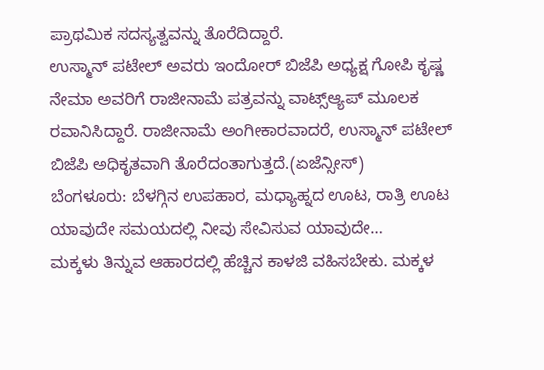ಪ್ರಾಥಮಿಕ ಸದಸ್ಯತ್ವವನ್ನು ತೊರೆದಿದ್ದಾರೆ.
ಉಸ್ಮಾನ್ ಪಟೇಲ್ ಅವರು ಇಂದೋರ್ ಬಿಜೆಪಿ ಅಧ್ಯಕ್ಷ ಗೋಪಿ ಕೃಷ್ಣ ನೇಮಾ ಅವರಿಗೆ ರಾಜೀನಾಮೆ ಪತ್ರವನ್ನು ವಾಟ್ಸ್ಆ್ಯಪ್ ಮೂಲಕ ರವಾನಿಸಿದ್ದಾರೆ. ರಾಜೀನಾಮೆ ಅಂಗೀಕಾರವಾದರೆ, ಉಸ್ಮಾನ್ ಪಟೇಲ್ ಬಿಜೆಪಿ ಅಧಿಕೃತವಾಗಿ ತೊರೆದಂತಾಗುತ್ತದೆ.(ಏಜೆನ್ಸೀಸ್)
ಬೆಂಗಳೂರು: ಬೆಳಗ್ಗಿನ ಉಪಹಾರ, ಮಧ್ಯಾಹ್ನದ ಊಟ, ರಾತ್ರಿ ಊಟ ಯಾವುದೇ ಸಮಯದಲ್ಲಿ ನೀವು ಸೇವಿಸುವ ಯಾವುದೇ…
ಮಕ್ಕಳು ತಿನ್ನುವ ಆಹಾರದಲ್ಲಿ ಹೆಚ್ಚಿನ ಕಾಳಜಿ ವಹಿಸಬೇಕು. ಮಕ್ಕಳ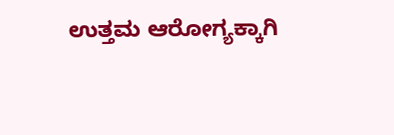ಉತ್ತಮ ಆರೋಗ್ಯಕ್ಕಾಗಿ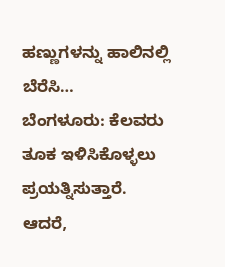ಹಣ್ಣುಗಳನ್ನು ಹಾಲಿನಲ್ಲಿ ಬೆರೆಸಿ…
ಬೆಂಗಳೂರು: ಕೆಲವರು ತೂಕ ಇಳಿಸಿಕೊಳ್ಳಲು ಪ್ರಯತ್ನಿಸುತ್ತಾರೆ. ಆದರೆ,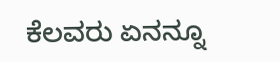ಕೆಲವರು ಏನನ್ನೂ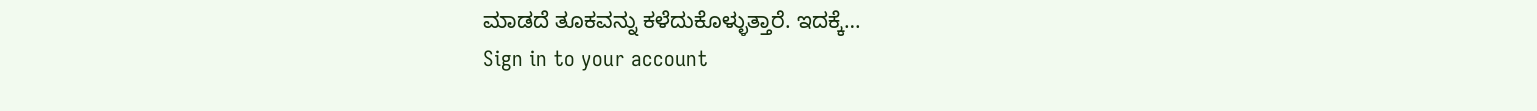ಮಾಡದೆ ತೂಕವನ್ನು ಕಳೆದುಕೊಳ್ಳುತ್ತಾರೆ. ಇದಕ್ಕೆ…
Sign in to your account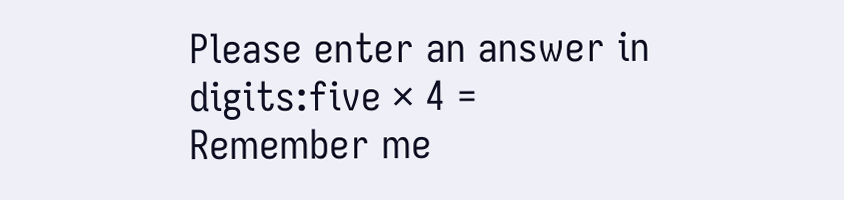Please enter an answer in digits:five × 4 =
Remember me